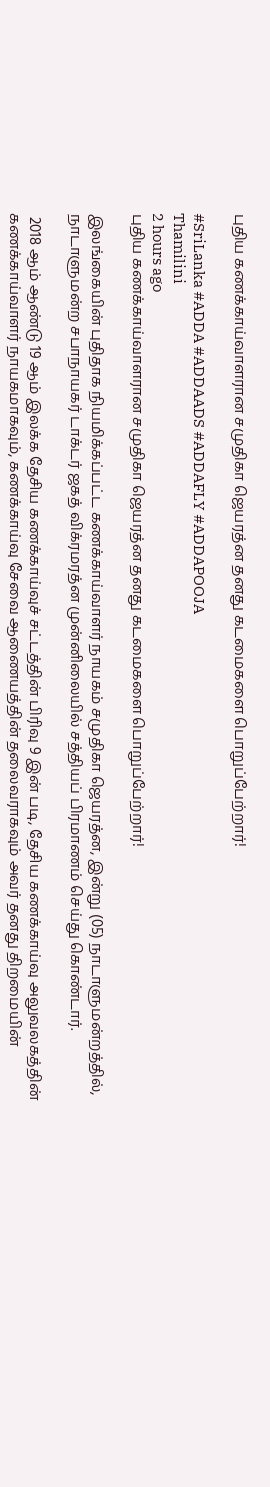புதிய கணக்காய்வாளரான சமுதிகா ஜெயரத்ன தனது கடமைகளை பொறுப்பேற்றார்!

#SriLanka #ADDA #ADDAADS #ADDAFLY #ADDAPOOJA
Thamilini
2 hours ago
புதிய கணக்காய்வாளரான சமுதிகா ஜெயரத்ன தனது கடமைகளை பொறுப்பேற்றார்!

இலங்கையின் புதிதாக நியமிக்கப்பட்ட கணக்காய்வாளர் நாயகம் சமுதிகா ஜெயரத்ன, இன்று (05) நாடாளுமன்றத்தில், நாடாளுமன்ற சபாநாயகர் டாக்டர் ஜகத் விக்ரமரத்ன முன்னிலையில் சத்தியப் பிரமாணம் செய்து கொண்டார்.

 2018 ஆம் ஆண்டு 19 ஆம் இலக்க தேசிய கணக்காய்வுச் சட்டத்தின் பிரிவு 9 இன் படி, தேசிய கணக்காய்வு அலுவலகத்தின் கணக்காய்வாளர் நாயகமாகவும், கணக்காய்வு சேவை ஆணையத்தின் தலைவராகவும் அவர் தனது திறமையின்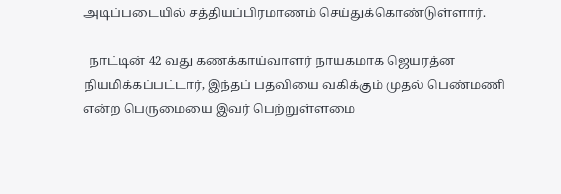அடிப்படையில் சத்தியப்பிரமாணம் செய்துக்கொண்டுள்ளார்.

  நாட்டின் 42 வது கணக்காய்வாளர் நாயகமாக ஜெயரத்ன நியமிக்கப்பட்டார், இந்தப் பதவியை வகிக்கும் முதல் பெண்மணி என்ற பெருமையை இவர் பெற்றுள்ளமை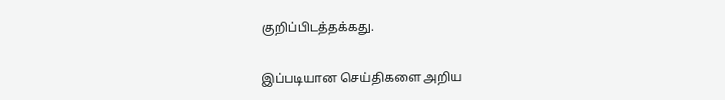குறிப்பிடத்தக்கது.

இப்படியான செய்திகளை அறிய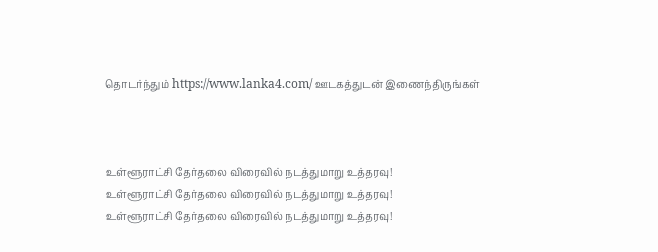தொடர்ந்தும் https://www.lanka4.com/ ஊடகத்துடன் இணைந்திருங்கள்



உள்ளூராட்சி தேர்தலை விரைவில் நடத்துமாறு உத்தரவு!
உள்ளூராட்சி தேர்தலை விரைவில் நடத்துமாறு உத்தரவு!
உள்ளூராட்சி தேர்தலை விரைவில் நடத்துமாறு உத்தரவு!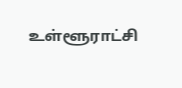உள்ளூராட்சி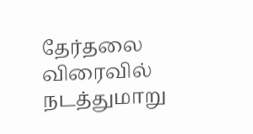தேர்தலை விரைவில் நடத்துமாறு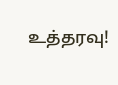உத்தரவு!